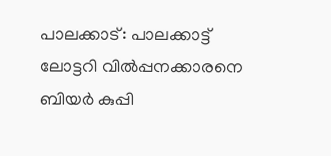പാലക്കാട്: പാലക്കാട്ട് ലോട്ടറി വിൽപ്പനക്കാരനെ ബിയർ കുപ്പി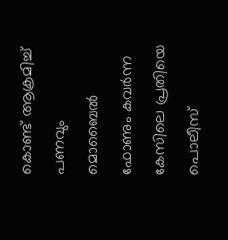കൊണ്ട് ആക്രമിച്ച് പണവും മൊബൈൽ ഫോണും കവർന്ന കേസിലെ പ്രതിയെ പൊലീസ്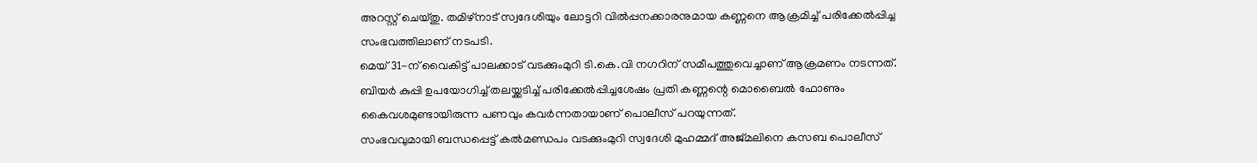അറസ്റ്റ് ചെയ്തു. തമിഴ്നാട് സ്വദേശിയും ലോട്ടറി വിൽപ്പനക്കാരനുമായ കണ്ണനെ ആക്രമിച്ച് പരിക്കേൽപ്പിച്ച സംഭവത്തിലാണ് നടപടി.
മെയ് 31-ന് വൈകിട്ട് പാലക്കാട് വടക്കുംമുറി ടി.കെ.വി നഗറിന് സമീപത്തുവെച്ചാണ് ആക്രമണം നടന്നത്. ബിയർ കുപ്പി ഉപയോഗിച്ച് തലയ്ക്കടിച്ച് പരിക്കേൽപ്പിച്ചശേഷം പ്രതി കണ്ണന്റെ മൊബൈൽ ഫോണും കൈവശമുണ്ടായിരുന്ന പണവും കവർന്നതായാണ് പൊലീസ് പറയുന്നത്.
സംഭവവുമായി ബന്ധപ്പെട്ട് കൽമണ്ഡപം വടക്കുംമുറി സ്വദേശി മുഹമ്മദ് അജ്മലിനെ കസബ പൊലീസ്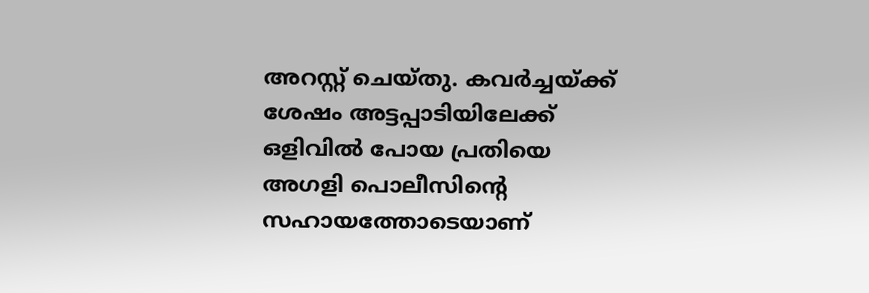അറസ്റ്റ് ചെയ്തു. കവർച്ചയ്ക്ക് ശേഷം അട്ടപ്പാടിയിലേക്ക് ഒളിവിൽ പോയ പ്രതിയെ അഗളി പൊലീസിന്റെ സഹായത്തോടെയാണ്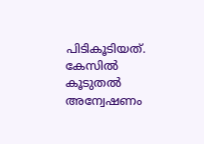പിടികൂടിയത്.
കേസിൽ കൂടുതൽ അന്വേഷണം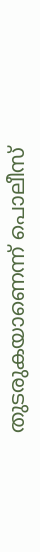തുടരുകയാണെന്ന് പൊലീസ്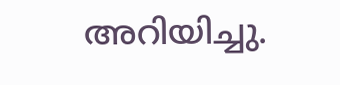അറിയിച്ചു.